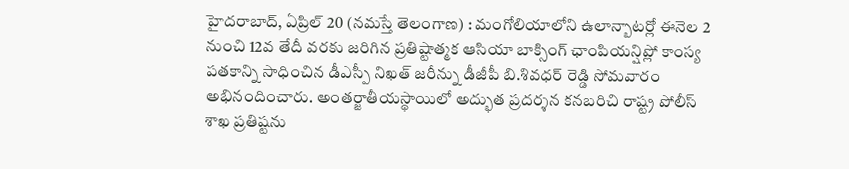హైదరాబాద్, ఏప్రిల్ 20 (నమస్తే తెలంగాణ) : మంగోలియాలోని ఉలాన్బాటర్లో ఈనెల 2 నుంచి 12వ తేదీ వరకు జరిగిన ప్రతిష్టాత్మక ఆసియా బాక్సింగ్ ఛాంపియన్షిప్లో కాంస్య పతకాన్ని సాధించిన డీఎస్పీ నిఖత్ జరీన్ను డీజీపీ బి.శివధర్ రెడ్డి సోమవారం అభినందించారు. అంతర్జాతీయస్థాయిలో అద్భుత ప్రదర్శన కనబరిచి రాష్ట్ర పోలీస్ శాఖ ప్రతిష్టను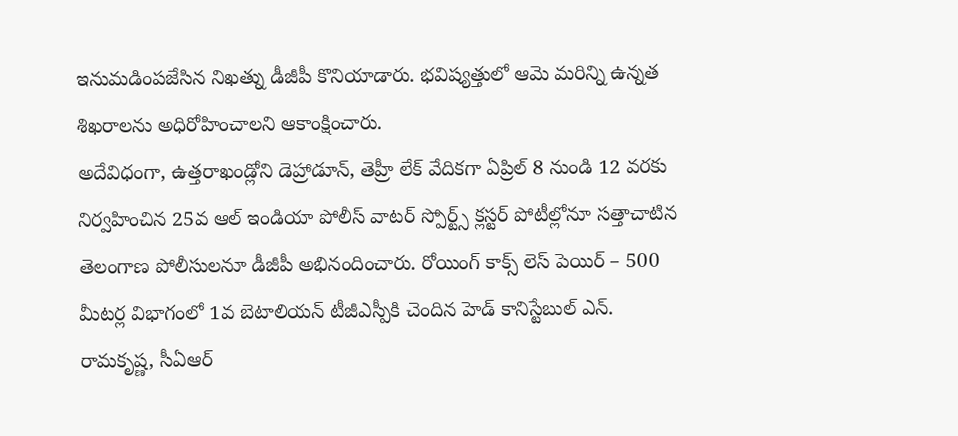ఇనుమడింపజేసిన నిఖత్ను డీజీపీ కొనియాడారు. భవిష్యత్తులో ఆమె మరిన్ని ఉన్నత శిఖరాలను అధిరోహించాలని ఆకాంక్షించారు.
అదేవిధంగా, ఉత్తరాఖండ్లోని డెహ్రాడూన్, తెహ్రీ లేక్ వేదికగా ఏప్రిల్ 8 నుండి 12 వరకు నిర్వహించిన 25వ ఆల్ ఇండియా పోలీస్ వాటర్ స్పోర్ట్స్ క్లస్టర్ పోటీల్లోనూ సత్తాచాటిన తెలంగాణ పోలీసులనూ డీజీపీ అభినందించారు. రోయింగ్ కాక్స్ లెస్ పెయిర్ – 500 మీటర్ల విభాగంలో 1వ బెటాలియన్ టీజీఎస్పీకి చెందిన హెడ్ కానిస్టేబుల్ ఎన్. రామకృష్ణ, సీఏఆర్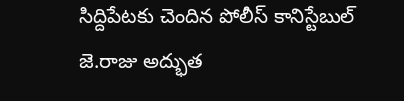సిద్దిపేటకు చెందిన పోలీస్ కానిస్టేబుల్ జె.రాజు అద్భుత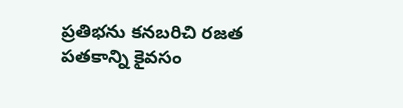ప్రతిభను కనబరిచి రజత పతకాన్ని కైవసం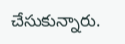చేసుకున్నారు.